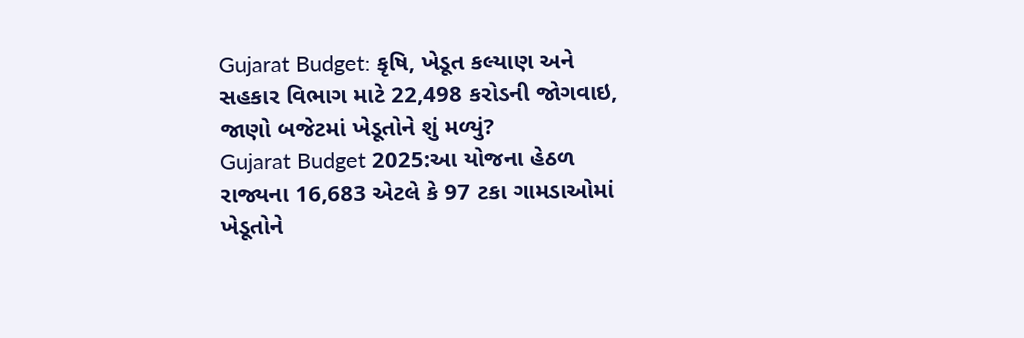Gujarat Budget: કૃષિ, ખેડૂત કલ્યાણ અને સહકાર વિભાગ માટે 22,498 કરોડની જોગવાઇ, જાણો બજેટમાં ખેડૂતોને શું મળ્યું?
Gujarat Budget 2025:આ યોજના હેઠળ રાજ્યના 16,683 એટલે કે 97 ટકા ગામડાઓમાં ખેડૂતોને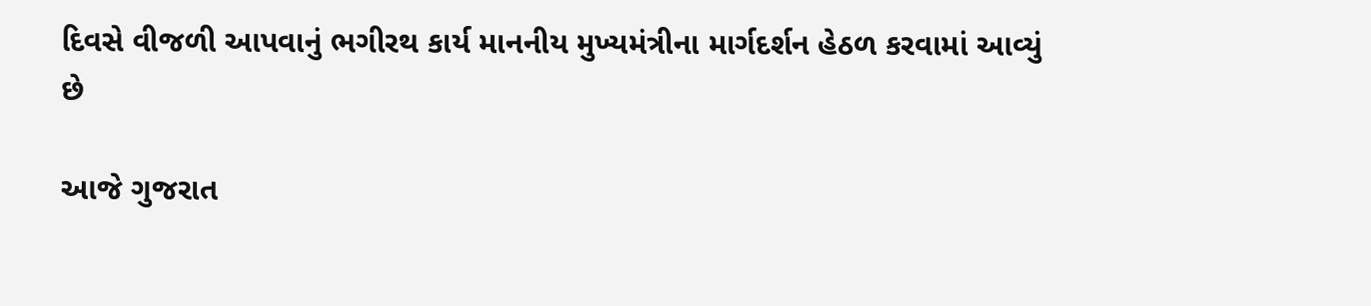દિવસે વીજળી આપવાનું ભગીરથ કાર્ય માનનીય મુખ્યમંત્રીના માર્ગદર્શન હેઠળ કરવામાં આવ્યું છે

આજે ગુજરાત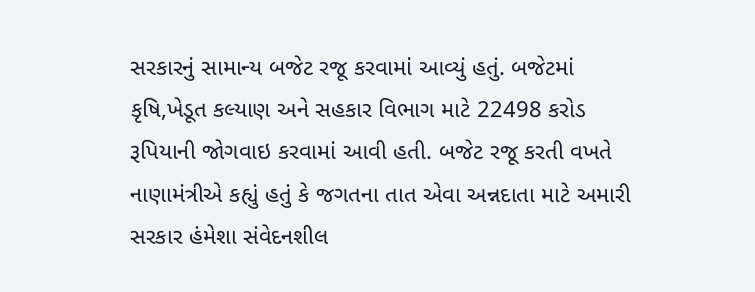સરકારનું સામાન્ય બજેટ રજૂ કરવામાં આવ્યું હતું. બજેટમાં કૃષિ,ખેડૂત કલ્યાણ અને સહકાર વિભાગ માટે 22498 કરોડ રૂપિયાની જોગવાઇ કરવામાં આવી હતી. બજેટ રજૂ કરતી વખતે નાણામંત્રીએ કહ્યું હતું કે જગતના તાત એવા અન્નદાતા માટે અમારી સરકાર હંમેશા સંવેદનશીલ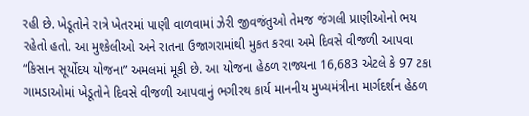રહી છે. ખેડૂતોને રાત્રે ખેતરમાં પાણી વાળવામાં ઝેરી જીવજંતુઓ તેમજ જંગલી પ્રાણીઓનો ભય રહેતો હતો. આ મુશ્કેલીઓ અને રાતના ઉજાગરામાંથી મુકત કરવા અમે દિવસે વીજળી આપવા “કિસાન સૂર્યોદય યોજના” અમલમાં મૂકી છે. આ યોજના હેઠળ રાજ્યના 16,683 એટલે કે 97 ટકા ગામડાઓમાં ખેડૂતોને દિવસે વીજળી આપવાનું ભગીરથ કાર્ય માનનીય મુખ્યમંત્રીના માર્ગદર્શન હેઠળ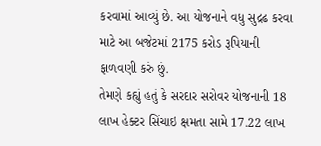કરવામાં આવ્યું છે. આ યોજનાને વધુ સુદ્રઢ કરવા માટે આ બજેટમાં 2175 કરોડ રૂપિયાની ફાળવણી કરું છું.
તેમણે કહ્યું હતું કે સરદાર સરોવર યોજનાની 18 લાખ હેક્ટર સિંચાઇ ક્ષમતા સામે 17.22 લાખ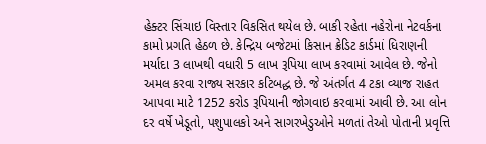હેક્ટર સિંચાઇ વિસ્તાર વિકસિત થયેલ છે. બાકી રહેતા નહેરોના નેટવર્કના કામો પ્રગતિ હેઠળ છે. કેન્દ્રિય બજેટમાં કિસાન ક્રેડિટ કાર્ડમાં ધિરાણની મર્યાદા 3 લાખથી વધારી 5 લાખ રૂપિયા લાખ કરવામાં આવેલ છે. જેનો અમલ કરવા રાજ્ય સરકાર કટિબદ્ધ છે. જે અંતર્ગત 4 ટકા વ્યાજ રાહત આપવા માટે 1252 કરોડ રૂપિયાની જોગવાઇ કરવામાં આવી છે. આ લોન દર વર્ષે ખેડૂતો, પશુપાલકો અને સાગરખેડુઓને મળતાં તેઓ પોતાની પ્રવૃત્તિ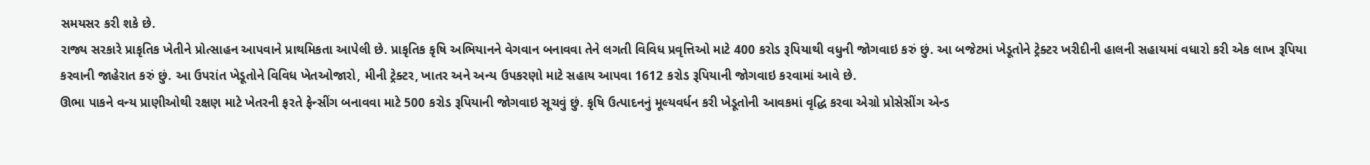સમયસર કરી શકે છે.
રાજ્ય સરકારે પ્રાકૃતિક ખેતીને પ્રોત્સાહન આપવાને પ્રાથમિકતા આપેલી છે. પ્રાકૃતિક કૃષિ અભિયાનને વેગવાન બનાવવા તેને લગતી વિવિધ પ્રવૃત્તિઓ માટે 400 કરોડ રૂપિયાથી વધુની જોગવાઇ કરું છું. આ બજેટમાં ખેડૂતોને ટ્રેક્ટર ખરીદીની હાલની સહાયમાં વધારો કરી એક લાખ રૂપિયા કરવાની જાહેરાત કરું છું. આ ઉપરાંત ખેડૂતોને વિવિધ ખેતઓજારો, મીની ટ્રેક્ટર, ખાતર અને અન્ય ઉપકરણો માટે સહાય આપવા 1612 કરોડ રૂપિયાની જોગવાઇ કરવામાં આવે છે.
ઊભા પાકને વન્ય પ્રાણીઓથી રક્ષણ માટે ખેતરની ફરતે ફેન્સીંગ બનાવવા માટે 500 કરોડ રૂપિયાની જોગવાઇ સૂચવું છું. કૃષિ ઉત્પાદનનું મૂલ્યવર્ધન કરી ખેડૂતોની આવકમાં વૃદ્ધિ કરવા એગ્રો પ્રોસેસીંગ એન્ડ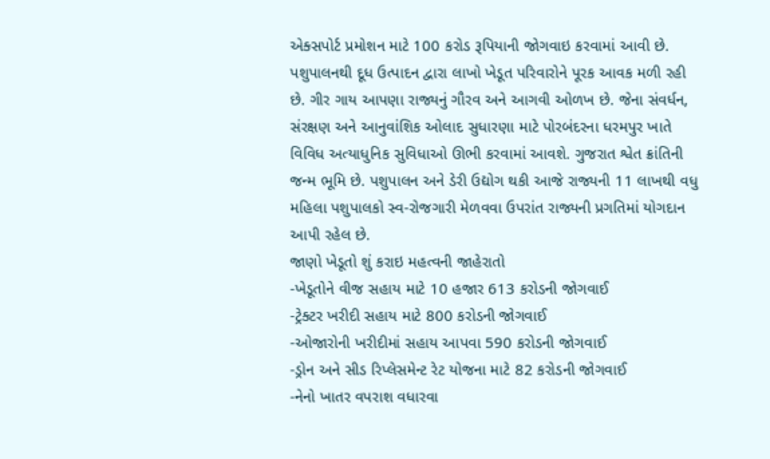એક્સપોર્ટ પ્રમોશન માટે 100 કરોડ રૂપિયાની જોગવાઇ કરવામાં આવી છે.
પશુપાલનથી દૂધ ઉત્પાદન દ્વારા લાખો ખેડૂત પરિવારોને પૂરક આવક મળી રહી છે. ગીર ગાય આપણા રાજ્યનું ગૌરવ અને આગવી ઓળખ છે. જેના સંવર્ધન, સંરક્ષણ અને આનુવાંશિક ઓલાદ સુધારણા માટે પોરબંદરના ધરમપુર ખાતે વિવિધ અત્યાધુનિક સુવિધાઓ ઊભી કરવામાં આવશે. ગુજરાત શ્વેત ક્રાંતિની જન્મ ભૂમિ છે. પશુપાલન અને ડેરી ઉદ્યોગ થકી આજે રાજ્યની 11 લાખથી વધુ મહિલા પશુપાલકો સ્વ-રોજગારી મેળવવા ઉપરાંત રાજ્યની પ્રગતિમાં યોગદાન આપી રહેલ છે.
જાણો ખેડૂતો શું કરાઇ મહત્વની જાહેરાતો
-ખેડૂતોને વીજ સહાય માટે 10 હજાર 613 કરોડની જોગવાઈ
-ટ્રેક્ટર ખરીદી સહાય માટે 800 કરોડની જોગવાઈ
-ઓજારોની ખરીદીમાં સહાય આપવા 590 કરોડની જોગવાઈ
-ડ્રોન અને સીડ રિપ્લેસમેન્ટ રેટ યોજના માટે 82 કરોડની જોગવાઈ
-નેનો ખાતર વપરાશ વધારવા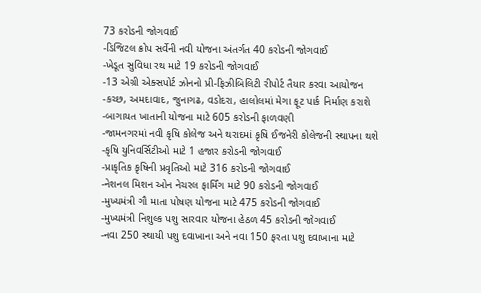73 કરોડની જોગવાઈ
-ડિજિટલ ક્રોપ સર્વેની નવી યોજના અંતર્ગત 40 કરોડની જોગવાઈ
-ખેડૂત સુવિધા રથ માટે 19 કરોડની જોગવાઈ
-13 એગ્રી એક્સપોર્ટ ઝોનનો પ્રી-ફિઝીબિલિટી રીપોર્ટ તૈયાર કરવા આયોજન
-કચ્છ, અમદાવાદ, જુનાગઢ, વડોદરા, હાલોલમાં મેગા ફૂટ પાર્ક નિર્માણ કરાશે
-બાગાયત ખાતાની યોજના માટે 605 કરોડની ફાળવણી
-જામનગરમાં નવી કૃષિ કોલેજ અને થરાદમાં કૃષિ ઈજનેરી કોલેજની સ્થાપના થશે
-કૃષિ યુનિવર્સિટીઓ માટે 1 હજાર કરોડની જોગવાઈ
-પ્રાકૃતિક કૃષિની પ્રવૃતિઓ માટે 316 કરોડની જોગવાઈ
-નેશનલ મિશન ઓન નેચરલ ફાર્મિંગ માટે 90 કરોડની જોગવાઈ
-મુખ્યમંત્રી ગૌ માતા પોષણ યોજના માટે 475 કરોડની જોગવાઈ
-મુખ્યમંત્રી નિશુલ્ક પશુ સારવાર યોજના હેઠળ 45 કરોડની જોગવાઈ
-નવા 250 સ્થાયી પશુ દવાખાના અને નવા 150 ફરતા પશુ દવાખાના માટે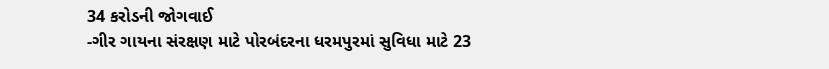34 કરોડની જોગવાઈ
-ગીર ગાયના સંરક્ષણ માટે પોરબંદરના ધરમપુરમાં સુવિધા માટે 23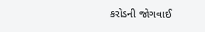કરોડની જોગવાઈ